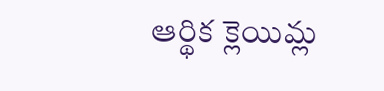ఆర్థిక క్లెయిమ్ల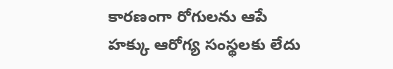కారణంగా రోగులను ఆపే హక్కు ఆరోగ్య సంస్థలకు లేదు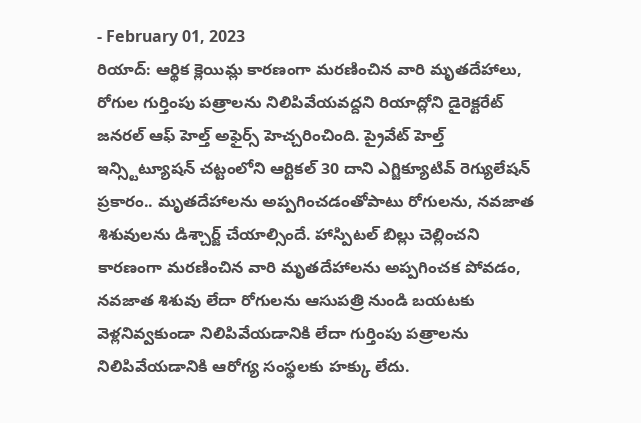- February 01, 2023
రియాద్: ఆర్థిక క్లెయిమ్ల కారణంగా మరణించిన వారి మృతదేహాలు, రోగుల గుర్తింపు పత్రాలను నిలిపివేయవద్దని రియాద్లోని డైరెక్టరేట్ జనరల్ ఆఫ్ హెల్త్ అఫైర్స్ హెచ్చరించింది. ప్రైవేట్ హెల్త్ ఇన్స్టిట్యూషన్ చట్టంలోని ఆర్టికల్ 30 దాని ఎగ్జిక్యూటివ్ రెగ్యులేషన్ ప్రకారం.. మృతదేహాలను అప్పగించడంతోపాటు రోగులను, నవజాత శిశువులను డిశ్చార్జ్ చేయాల్సిందే. హాస్పిటల్ బిల్లు చెల్లించని కారణంగా మరణించిన వారి మృతదేహాలను అప్పగించక పోవడం, నవజాత శిశువు లేదా రోగులను ఆసుపత్రి నుండి బయటకు వెళ్లనివ్వకుండా నిలిపివేయడానికి లేదా గుర్తింపు పత్రాలను నిలిపివేయడానికి ఆరోగ్య సంస్థలకు హక్కు లేదు.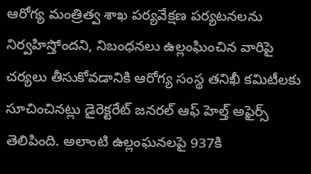ఆరోగ్య మంత్రిత్వ శాఖ పర్యవేక్షణ పర్యటనలను నిర్వహిస్తోందని, నిబంధనలు ఉల్లంఘించిన వారిపై చర్యలు తీసుకోవడానికి ఆరోగ్య సంస్థ తనిఖీ కమిటీలకు సూచించినట్లు డైరెక్టరేట్ జనరల్ ఆఫ్ హెల్త్ అఫైర్స్ తెలిపింది. అలాంటి ఉల్లంఘనలపై 937కి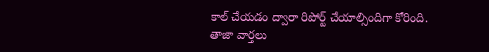కాల్ చేయడం ద్వారా రిపోర్ట్ చేయాల్సిందిగా కోరింది.
తాజా వార్తలు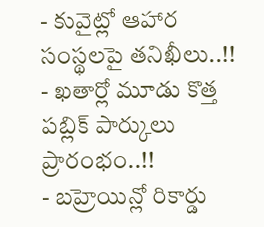- కువైట్లో ఆహార సంస్థలపై తనిఖీలు..!!
- ఖతార్లో మూడు కొత్త పబ్లిక్ పార్కులు ప్రారంభం..!!
- బహ్రెయిన్లో రికార్డు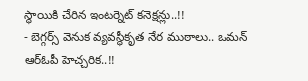స్థాయికి చేరిన ఇంటర్నెట్ కనెక్షన్లు..!!
- బెగ్గర్స్ వెనుక వ్యవస్థీకృత నేర ముఠాలు.. ఒమన్ ఆర్ఓపీ హెచ్చరిక..!!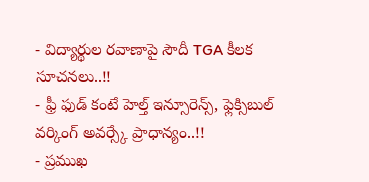- విద్యార్థుల రవాణాపై సౌదీ TGA కీలక సూచనలు..!!
- ఫ్రీ ఫుడ్ కంటే హెల్త్ ఇన్సూరెన్స్, ఫ్లెక్సిబుల్ వర్కింగ్ అవర్స్కే ప్రాధాన్యం..!!
- ప్రముఖ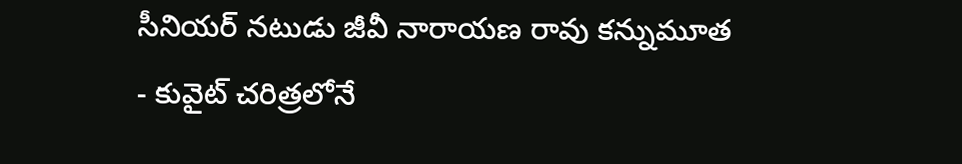సీనియర్ నటుడు జీవీ నారాయణ రావు కన్నుమూత
- కువైట్ చరిత్రలోనే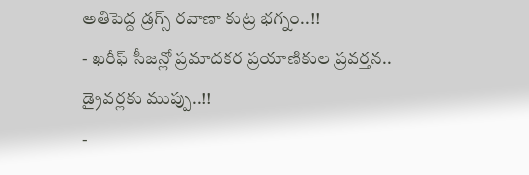అతిపెద్ద డ్రగ్స్ రవాణా కుట్ర భగ్నం..!!
- ఖరీఫ్ సీజన్లో ప్రమాదకర ప్రయాణికుల ప్రవర్తన.. డ్రైవర్లకు ముప్పు..!!
-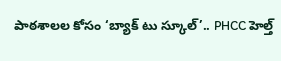పాఠశాలల కోసం ‘బ్యాక్ టు స్కూల్’.. PHCC హెల్త్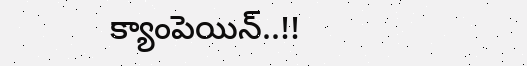క్యాంపెయిన్..!!